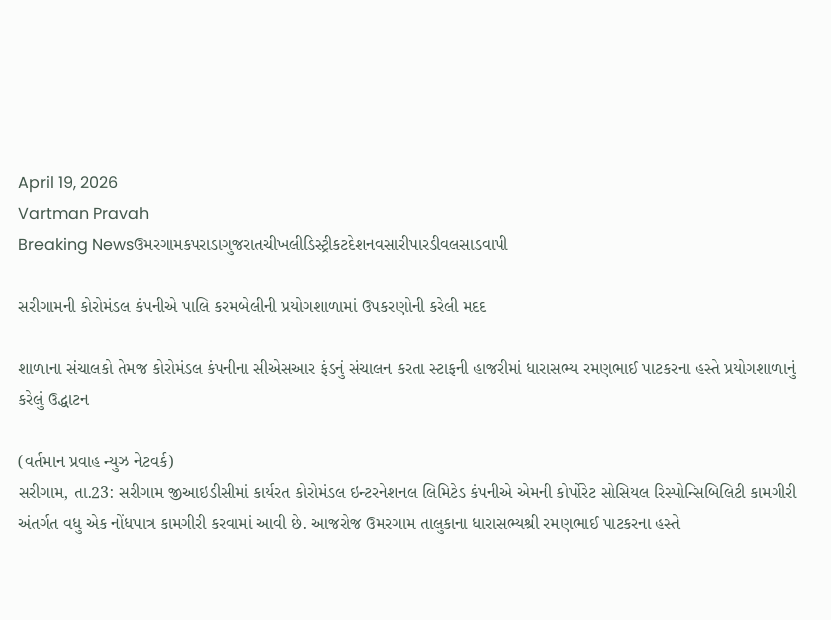April 19, 2026
Vartman Pravah
Breaking Newsઉમરગામકપરાડાગુજરાતચીખલીડિસ્ટ્રીકટદેશનવસારીપારડીવલસાડવાપી

સરીગામની કોરોમંડલ કંપનીએ પાલિ કરમબેલીની પ્રયોગશાળામાં ઉપકરણોની કરેલી મદદ

શાળાના સંચાલકો તેમજ કોરોમંડલ કંપનીના સીએસઆર ફંડનું સંચાલન કરતા સ્‍ટાફની હાજરીમાં ધારાસભ્‍ય રમણભાઈ પાટકરના હસ્‍તે પ્રયોગશાળાનું કરેલું ઉદ્ધાટન

(વર્તમાન પ્રવાહ ન્‍યુઝ નેટવર્ક)
સરીગામ, તા.23: સરીગામ જીઆઇડીસીમાં કાર્યરત કોરોમંડલ ઇન્‍ટરનેશનલ લિમિટેડ કંપનીએ એમની કોર્પોરેટ સોસિયલ રિસ્‍પોન્‍સિબિલિટી કામગીરી અંતર્ગત વધુ એક નોંધપાત્ર કામગીરી કરવામાં આવી છે. આજરોજ ઉમરગામ તાલુકાના ધારાસભ્‍યશ્રી રમણભાઈ પાટકરના હસ્‍તે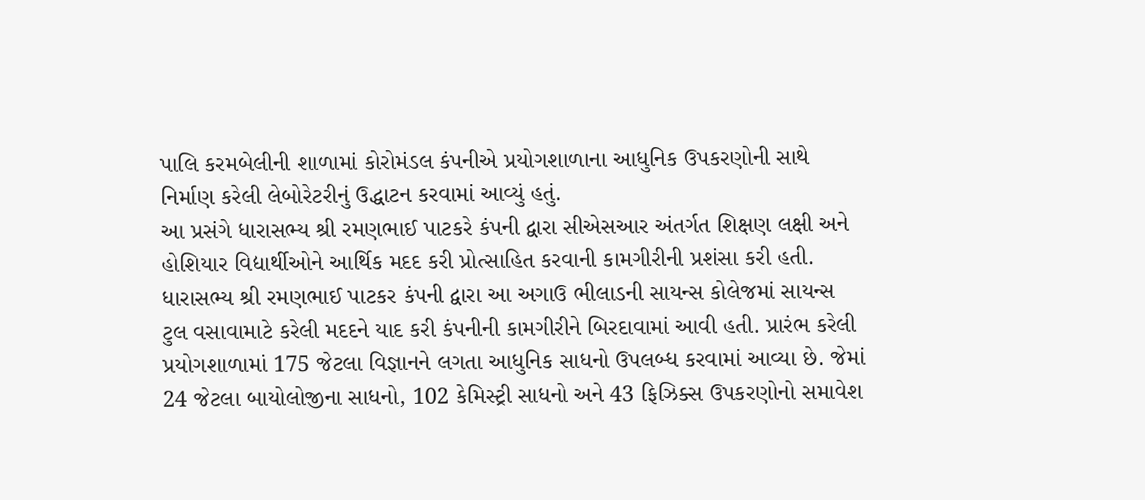પાલિ કરમબેલીની શાળામાં કોરોમંડલ કંપનીએ પ્રયોગશાળાના આધુનિક ઉપકરણોની સાથે નિર્માણ કરેલી લેબોરેટરીનું ઉદ્ધાટન કરવામાં આવ્‍યું હતું.
આ પ્રસંગે ધારાસભ્‍ય શ્રી રમણભાઈ પાટકરે કંપની દ્વારા સીએસઆર અંતર્ગત શિક્ષણ લક્ષી અને હોશિયાર વિદ્યાર્થીઓને આર્થિક મદદ કરી પ્રોત્‍સાહિત કરવાની કામગીરીની પ્રશંસા કરી હતી. ધારાસભ્‍ય શ્રી રમણભાઈ પાટકર કંપની દ્વારા આ અગાઉ ભીલાડની સાયન્‍સ કોલેજમાં સાયન્‍સ ટુલ વસાવામાટે કરેલી મદદને યાદ કરી કંપનીની કામગીરીને બિરદાવામાં આવી હતી. પ્રારંભ કરેલી પ્રયોગશાળામાં 175 જેટલા વિજ્ઞાનને લગતા આધુનિક સાધનો ઉપલબ્‍ધ કરવામાં આવ્‍યા છે. જેમાં 24 જેટલા બાયોલોજીના સાધનો, 102 કેમિસ્‍ટ્રી સાધનો અને 43 ફિઝિક્‍સ ઉપકરણોનો સમાવેશ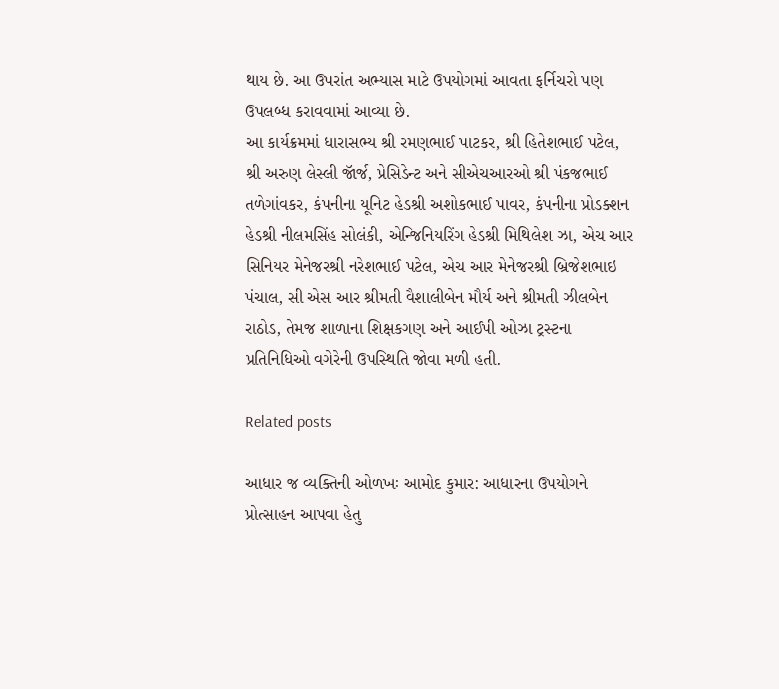થાય છે. આ ઉપરાંત અભ્‍યાસ માટે ઉપયોગમાં આવતા ફર્નિચરો પણ ઉપલબ્‍ધ કરાવવામાં આવ્‍યા છે.
આ કાર્યક્રમમાં ધારાસભ્‍ય શ્રી રમણભાઈ પાટકર, શ્રી હિતેશભાઈ પટેલ, શ્રી અરુણ લેસ્‍લી જૉર્જ, પ્રેસિડેન્‍ટ અને સીએચઆરઓ શ્રી પંકજભાઈ તળેગાંવકર, કંપનીના યૂનિટ હેડશ્રી અશોકભાઈ પાવર, કંપનીના પ્રોડક્‍શન હેડશ્રી નીલમસિંહ સોલંકી, એન્‍જિનિયરિંગ હેડશ્રી મિથિલેશ ઝા, એચ આર સિનિયર મેનેજરશ્રી નરેશભાઈ પટેલ, એચ આર મેનેજરશ્રી બ્રિજેશભાઇ પંચાલ, સી એસ આર શ્રીમતી વૈશાલીબેન મૌર્ય અને શ્રીમતી ઝીલબેન રાઠોડ, તેમજ શાળાના શિક્ષકગણ અને આઈપી ઓઝા ટ્રસ્‍ટના પ્રતિનિધિઓ વગેરેની ઉપસ્‍થિતિ જોવા મળી હતી.

Related posts

આધાર જ વ્‍યક્‍તિની ઓળખઃ આમોદ કુમાર: આધારના ઉપયોગને પ્રોત્‍સાહન આપવા હેતુ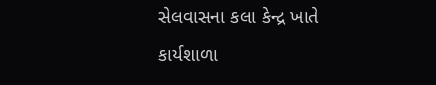સેલવાસના કલા કેન્‍દ્ર ખાતે કાર્યશાળા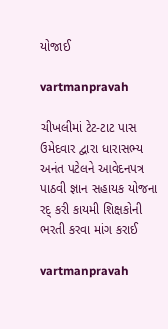યોજાઈ

vartmanpravah

ચીખલીમાં ટેટ-ટાટ પાસ ઉમેદવાર દ્વારા ધારાસભ્ય અનંત પટેલને આવેદનપત્ર પાઠવી જ્ઞાન સહાયક યોજના રદ્ કરી કાયમી શિક્ષકોની ભરતી કરવા માંગ કરાઈ

vartmanpravah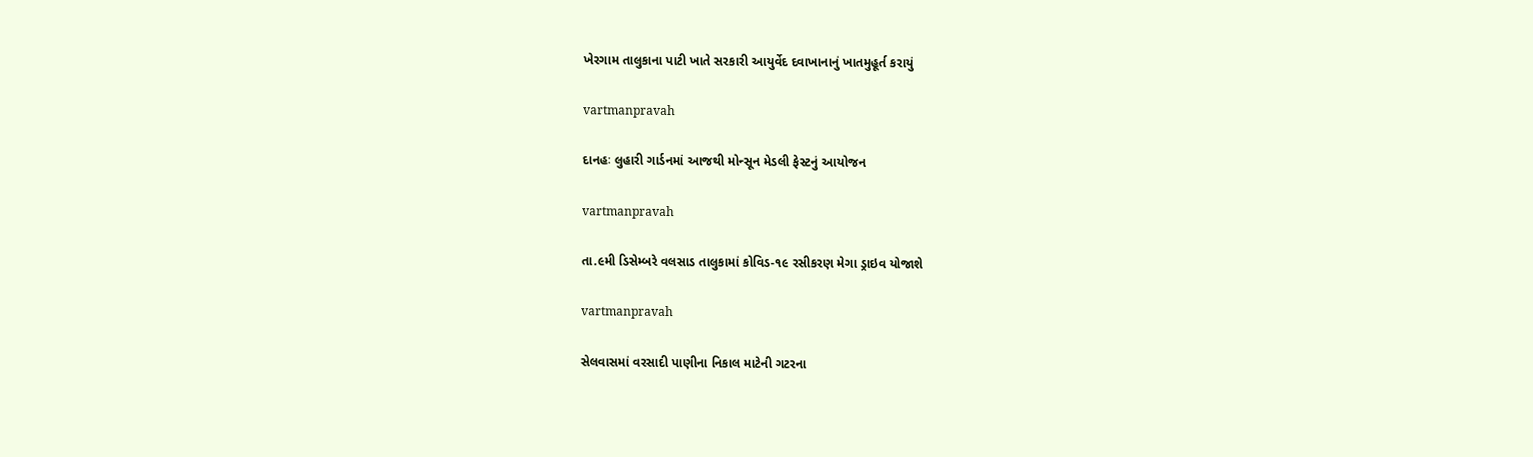ખેરગામ તાલુકાના પાટી ખાતે સરકારી આયુર્વેદ દવાખાનાનું ખાતમુહૂર્ત કરાયું

vartmanpravah

દાનહઃ લુહારી ગાર્ડનમાં આજથી મોન્‍સૂન મેડલી ફેસ્‍ટનું આયોજન

vartmanpravah

તા.૯મી ડિસેમ્‍બરે વલસાડ તાલુકામાં કોવિડ-૧૯ રસીકરણ મેગા ડ્રાઇવ યોજાશે

vartmanpravah

સેલવાસમાં વરસાદી પાણીના નિકાલ માટેની ગટરના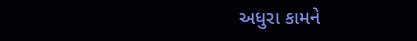અધુરા કામને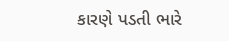કારણે પડતી ભારે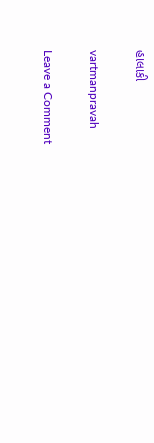હાલાકી

vartmanpravah

Leave a Comment